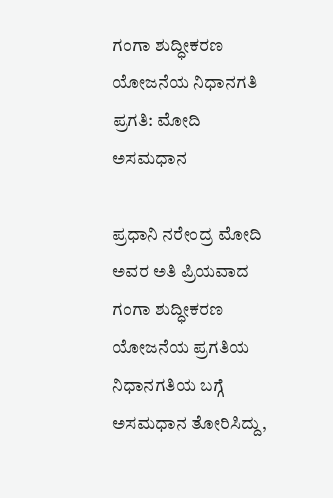ಗಂಗಾ ಶುದ್ಧೀಕರಣ ಯೋಜನೆಯ ನಿಧಾನಗತಿ ಪ್ರಗತಿ: ಮೋದಿ ಅಸಮಧಾನ

ಪ್ರಧಾನಿ ನರೇಂದ್ರ ಮೋದಿ ಅವರ ಅತಿ ಪ್ರಿಯವಾದ ಗಂಗಾ ಶುದ್ಧೀಕರಣ ಯೋಜನೆಯ ಪ್ರಗತಿಯ ನಿಧಾನಗತಿಯ ಬಗ್ಗೆ ಅಸಮಧಾನ ತೋರಿಸಿದ್ದು,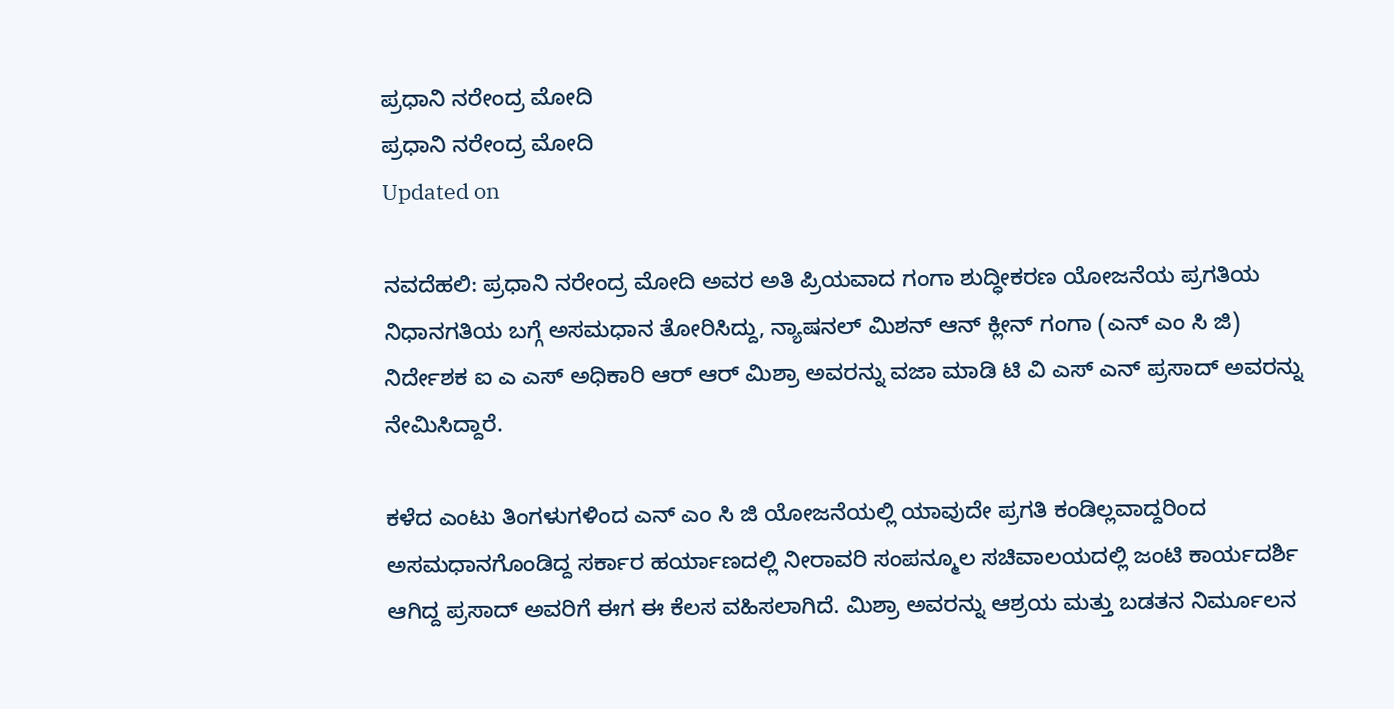ಪ್ರಧಾನಿ ನರೇಂದ್ರ ಮೋದಿ
ಪ್ರಧಾನಿ ನರೇಂದ್ರ ಮೋದಿ
Updated on

ನವದೆಹಲಿ: ಪ್ರಧಾನಿ ನರೇಂದ್ರ ಮೋದಿ ಅವರ ಅತಿ ಪ್ರಿಯವಾದ ಗಂಗಾ ಶುದ್ಧೀಕರಣ ಯೋಜನೆಯ ಪ್ರಗತಿಯ ನಿಧಾನಗತಿಯ ಬಗ್ಗೆ ಅಸಮಧಾನ ತೋರಿಸಿದ್ದು, ನ್ಯಾಷನಲ್ ಮಿಶನ್ ಆನ್ ಕ್ಲೀನ್ ಗಂಗಾ (ಎನ್ ಎಂ ಸಿ ಜಿ) ನಿರ್ದೇಶಕ ಐ ಎ ಎಸ್ ಅಧಿಕಾರಿ ಆರ್ ಆರ್ ಮಿಶ್ರಾ ಅವರನ್ನು ವಜಾ ಮಾಡಿ ಟಿ ವಿ ಎಸ್ ಎನ್ ಪ್ರಸಾದ್ ಅವರನ್ನು ನೇಮಿಸಿದ್ದಾರೆ.

ಕಳೆದ ಎಂಟು ತಿಂಗಳುಗಳಿಂದ ಎನ್ ಎಂ ಸಿ ಜಿ ಯೋಜನೆಯಲ್ಲಿ ಯಾವುದೇ ಪ್ರಗತಿ ಕಂಡಿಲ್ಲವಾದ್ದರಿಂದ ಅಸಮಧಾನಗೊಂಡಿದ್ದ ಸರ್ಕಾರ ಹರ್ಯಾಣದಲ್ಲಿ ನೀರಾವರಿ ಸಂಪನ್ಮೂಲ ಸಚಿವಾಲಯದಲ್ಲಿ ಜಂಟಿ ಕಾರ್ಯದರ್ಶಿ ಆಗಿದ್ದ ಪ್ರಸಾದ್ ಅವರಿಗೆ ಈಗ ಈ ಕೆಲಸ ವಹಿಸಲಾಗಿದೆ. ಮಿಶ್ರಾ ಅವರನ್ನು ಆಶ್ರಯ ಮತ್ತು ಬಡತನ ನಿರ್ಮೂಲನ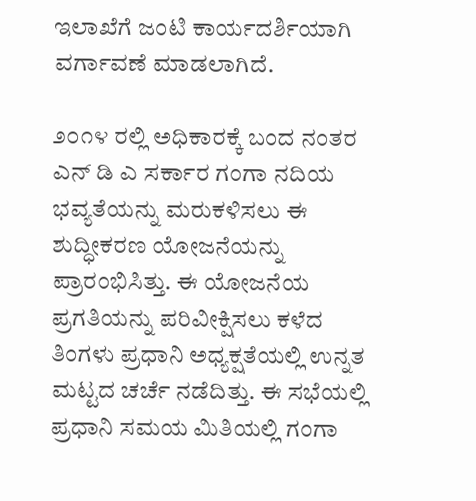ಇಲಾಖೆಗೆ ಜಂಟಿ ಕಾರ್ಯದರ್ಶಿಯಾಗಿ ವರ್ಗಾವಣೆ ಮಾಡಲಾಗಿದೆ.

೨೦೧೪ ರಲ್ಲಿ ಅಧಿಕಾರಕ್ಕೆ ಬಂದ ನಂತರ ಎನ್ ಡಿ ಎ ಸರ್ಕಾರ ಗಂಗಾ ನದಿಯ ಭವ್ಯತೆಯನ್ನು ಮರುಕಳಿಸಲು ಈ ಶುದ್ಧೀಕರಣ ಯೋಜನೆಯನ್ನು ಪ್ರಾರಂಭಿಸಿತ್ತು. ಈ ಯೋಜನೆಯ ಪ್ರಗತಿಯನ್ನು ಪರಿವೀಕ್ಷಿಸಲು ಕಳೆದ ತಿಂಗಳು ಪ್ರಧಾನಿ ಅಧ್ಯಕ್ಷತೆಯಲ್ಲಿ ಉನ್ನತ ಮಟ್ಟದ ಚರ್ಚೆ ನಡೆದಿತ್ತು. ಈ ಸಭೆಯಲ್ಲಿ ಪ್ರಧಾನಿ ಸಮಯ ಮಿತಿಯಲ್ಲಿ ಗಂಗಾ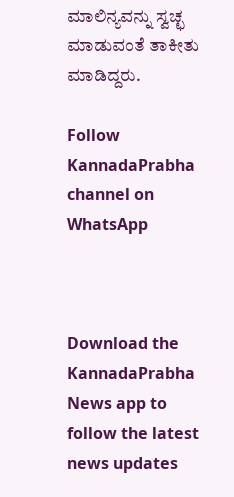ಮಾಲಿನ್ಯವನ್ನು ಸ್ವಚ್ಛ ಮಾಡುವಂತೆ ತಾಕೀತು ಮಾಡಿದ್ದರು.

Follow KannadaPrabha channel on WhatsApp



Download the KannadaPrabha News app to follow the latest news updates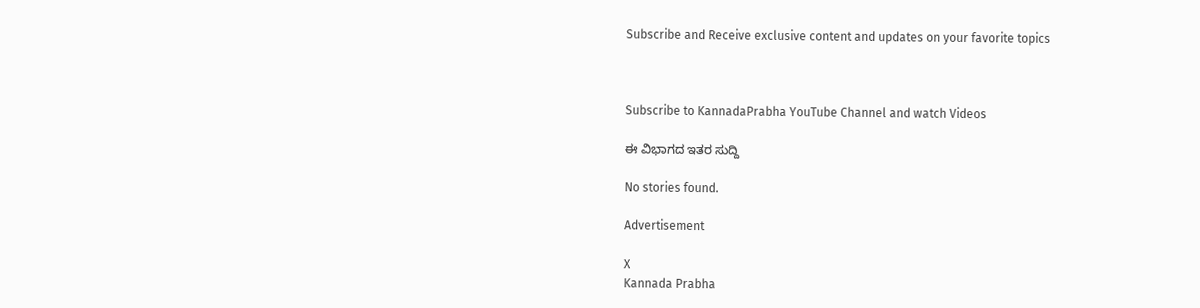Subscribe and Receive exclusive content and updates on your favorite topics



Subscribe to KannadaPrabha YouTube Channel and watch Videos

ಈ ವಿಭಾಗದ ಇತರ ಸುದ್ದಿ

No stories found.

Advertisement

X
Kannada Prabha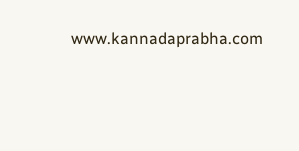www.kannadaprabha.com